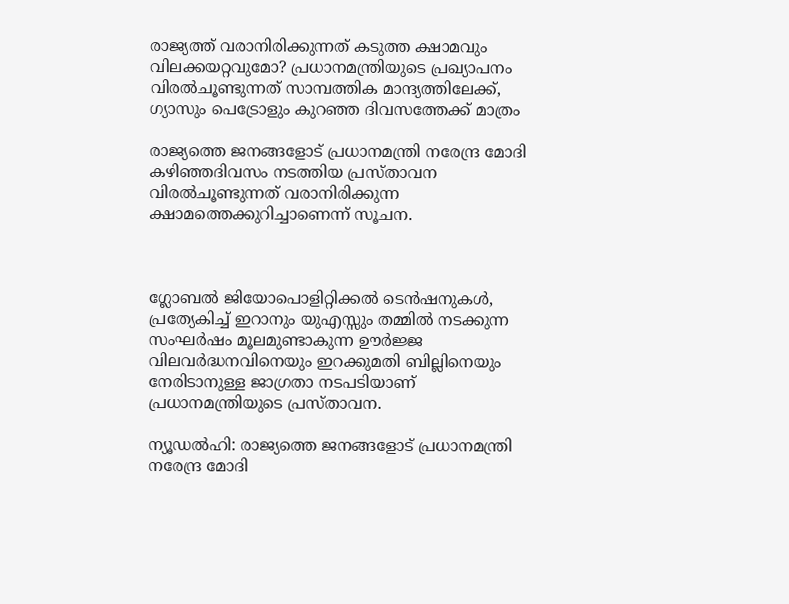രാജ്യത്ത് വരാനിരിക്കുന്നത് കടുത്ത ക്ഷാമവും വിലക്കയറ്റവുമോ? പ്രധാനമന്ത്രിയുടെ പ്രഖ്യാപനം വിരല്‍ചൂണ്ടുന്നത് സാമ്പത്തിക മാന്ദ്യത്തിലേക്ക്, ഗ്യാസും പെട്രോളും കുറഞ്ഞ ദിവസത്തേക്ക് മാത്രം

രാജ്യത്തെ ജനങ്ങളോട് പ്രധാനമന്ത്രി നരേന്ദ്ര മോദി കഴിഞ്ഞദിവസം നടത്തിയ പ്രസ്താവന വിരല്‍ചൂണ്ടുന്നത് വരാനിരിക്കുന്ന ക്ഷാമത്തെക്കുറിച്ചാണെന്ന് സൂചന.



ഗ്ലോബല്‍ ജിയോപൊളിറ്റിക്കല്‍ ടെന്‍ഷനുകള്‍, പ്രത്യേകിച്ച് ഇറാനും യുഎസ്സും തമ്മില്‍ നടക്കുന്ന സംഘര്‍ഷം മൂലമുണ്ടാകുന്ന ഊര്‍ജ്ജ വിലവര്‍ദ്ധനവിനെയും ഇറക്കുമതി ബില്ലിനെയും നേരിടാനുള്ള ജാഗ്രതാ നടപടിയാണ് പ്രധാനമന്ത്രിയുടെ പ്രസ്താവന.

ന്യൂഡല്‍ഹി: രാജ്യത്തെ ജനങ്ങളോട് പ്രധാനമന്ത്രി നരേന്ദ്ര മോദി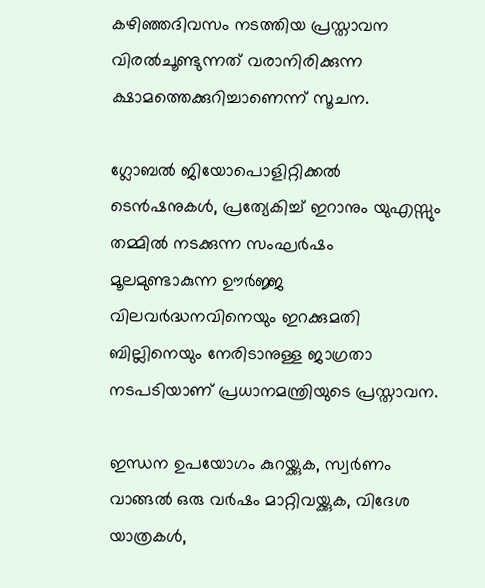കഴിഞ്ഞദിവസം നടത്തിയ പ്രസ്താവന വിരല്‍ചൂണ്ടുന്നത് വരാനിരിക്കുന്ന ക്ഷാമത്തെക്കുറിച്ചാണെന്ന് സൂചന.

ഗ്ലോബല്‍ ജിയോപൊളിറ്റിക്കല്‍ ടെന്‍ഷനുകള്‍, പ്രത്യേകിച്ച് ഇറാനും യുഎസ്സും തമ്മില്‍ നടക്കുന്ന സംഘര്‍ഷം മൂലമുണ്ടാകുന്ന ഊര്‍ജ്ജ വിലവര്‍ദ്ധനവിനെയും ഇറക്കുമതി ബില്ലിനെയും നേരിടാനുള്ള ജാഗ്രതാ നടപടിയാണ് പ്രധാനമന്ത്രിയുടെ പ്രസ്താവന.

ഇന്ധന ഉപയോഗം കുറയ്ക്കുക, സ്വര്‍ണം വാങ്ങല്‍ ഒരു വര്‍ഷം മാറ്റിവയ്ക്കുക, വിദേശ യാത്രകള്‍,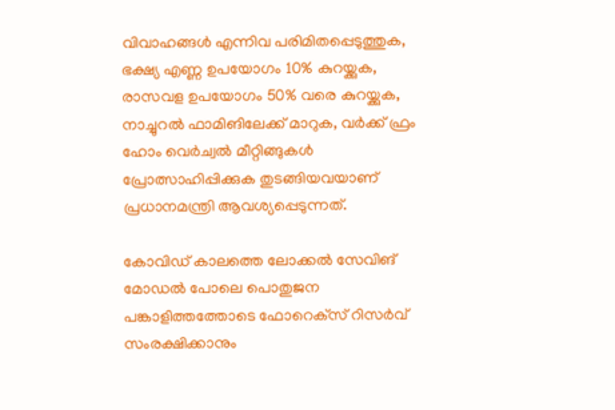വിവാഹങ്ങള്‍ എന്നിവ പരിമിതപ്പെടുത്തുക, ഭക്ഷ്യ എണ്ണ ഉപയോഗം 10% കുറയ്ക്കുക, രാസവള ഉപയോഗം 50% വരെ കുറയ്ക്കുക, നാച്ചുറല്‍ ഫാമിങിലേക്ക് മാറുക, വര്‍ക്ക് ഫ്രം ഹോം വെര്‍ച്വല്‍ മീറ്റിങ്ങുകള്‍ പ്രോത്സാഹിപ്പിക്കുക തുടങ്ങിയവയാണ് പ്രധാനമന്ത്രി ആവശ്യപ്പെടുന്നത്.

കോവിഡ് കാലത്തെ ലോക്കല്‍ സേവിങ് മോഡല്‍ പോലെ പൊതുജന പങ്കാളിത്തത്തോടെ ഫോറെക്‌സ് റിസര്‍വ് സംരക്ഷിക്കാനും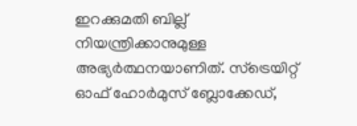ഇറക്കുമതി ബില്ല് നിയന്ത്രിക്കാനുമുള്ള അഭ്യര്‍ത്ഥനയാണിത്. സ്‌ട്രെയിറ്റ് ഓഫ് ഹോര്‍മുസ് ബ്ലോക്കേഡ്,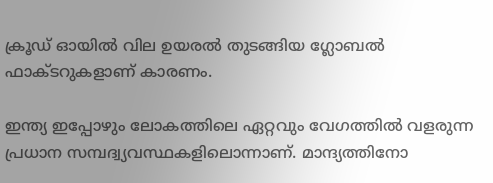ക്രൂഡ് ഓയില്‍ വില ഉയരല്‍ തുടങ്ങിയ ഗ്ലോബല്‍ ഫാക്ടറുകളാണ് കാരണം.

ഇന്ത്യ ഇപ്പോഴും ലോകത്തിലെ ഏറ്റവും വേഗത്തില്‍ വളരുന്ന പ്രധാന സമ്പദ്വ്യവസ്ഥകളിലൊന്നാണ്. മാന്ദ്യത്തിനോ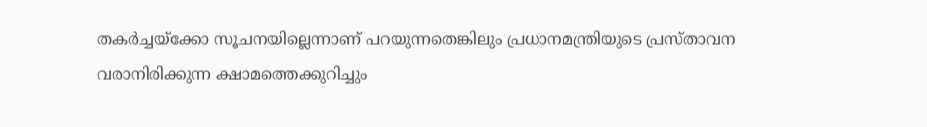തകര്‍ച്ചയ്‌ക്കോ സൂചനയില്ലെന്നാണ് പറയുന്നതെങ്കിലും പ്രധാനമന്ത്രിയുടെ പ്രസ്താവന വരാനിരിക്കുന്ന ക്ഷാമത്തെക്കുറിച്ചും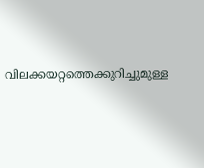വിലക്കയറ്റത്തെക്കുറിച്ചുമുള്ള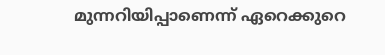മുന്നറിയിപ്പാണെന്ന് ഏറെക്കുറെ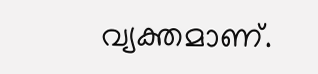വ്യക്തമാണ്.